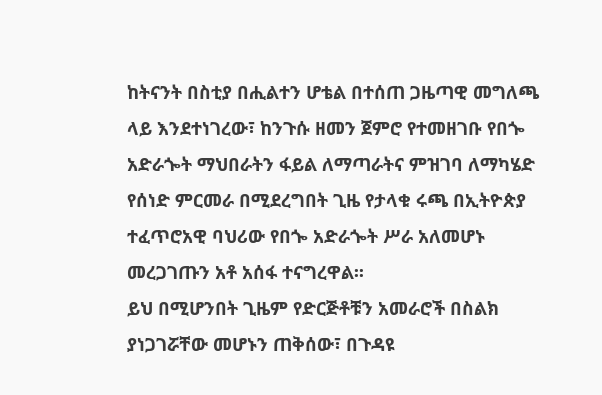ከትናንት በስቲያ በሒልተን ሆቴል በተሰጠ ጋዜጣዊ መግለጫ ላይ እንደተነገረው፣ ከንጉሱ ዘመን ጀምሮ የተመዘገቡ የበጐ አድራጐት ማህበራትን ፋይል ለማጣራትና ምዝገባ ለማካሄድ የሰነድ ምርመራ በሚደረግበት ጊዜ የታላቁ ሩጫ በኢትዮጵያ ተፈጥሮአዊ ባህሪው የበጐ አድራጐት ሥራ አለመሆኑ መረጋገጡን አቶ አሰፋ ተናግረዋል፡፡
ይህ በሚሆንበት ጊዜም የድርጅቶቹን አመራሮች በስልክ ያነጋገሯቸው መሆኑን ጠቅሰው፣ በጉዳዩ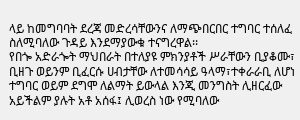ላይ ከመግባባት ደረጃ መድረሳቸውንና ለማጭበርበር ተግባር ተሰለፈ ስለሚባለው ጉዳይ እንደማያውቁ ተናግረዋል፡፡
የበጐ አድራጐት ማህበራት በተለያዩ ምክንያቶች ሥራቸውን ቢያቆሙ፣ ቢዘጉ ወይንም ቢፈርሱ ሀብታቸው ለተመሳሳይ ዓላማ፣ተቀራራቢ ለሆነ ተግባር ወይም ደግሞ ለልማት ይውላል እንጂ መንግስት ሊዘርፈው አይችልም ያሉት አቶ አሰፋ፤ ሊወረስ ነው የሚባለው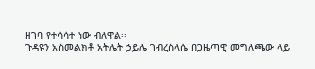ዘገባ የተሳሳተ ነው ብለዋል፡፡
ጉዳዩን አስመልክቶ አትሌት ኃይሌ ገብረስላሴ በጋዜጣዊ መግለጫው ላይ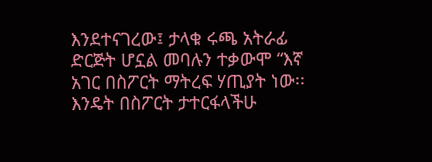እንደተናገረው፤ ታላቁ ሩጫ አትራፊ ድርጅት ሆኗል መባሉን ተቃውሞ “እኛ አገር በስፖርት ማትረፍ ሃጢያት ነው፡፡ እንዴት በስፖርት ታተርፋላችሁ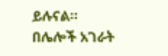ይሉናል፡፡
በሌሎች አገራት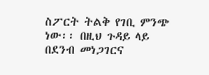ስፖርት ትልቅ የገቢ ምንጭ ነው፡፡ በዚህ ጉዳይ ላይ በደንብ መነጋገርና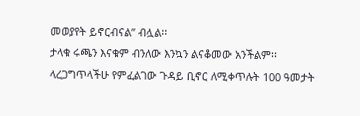መወያየት ይኖርብናል” ብሏል፡፡
ታላቁ ሩጫን እናቁም ብንለው እንኳን ልናቆመው አንችልም፡፡ ላረጋግጥላችሁ የምፈልገው ጉዳይ ቢኖር ለሚቀጥሉት 100 ዓመታት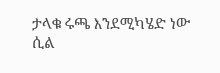ታላቁ ሩጫ እንደሚካሄድ ነው ሲል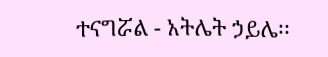ተናግሯል - አትሌት ኃይሌ፡፡